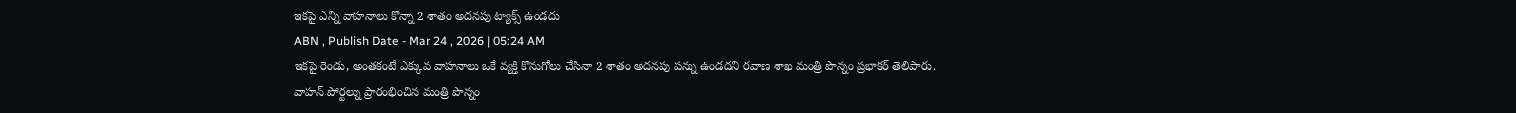ఇకపై ఎన్ని వాహనాలు కొన్నా 2 శాతం అదనపు ట్యాక్స్ ఉండదు
ABN , Publish Date - Mar 24 , 2026 | 05:24 AM
ఇకపై రెండు, అంతకంటే ఎక్కువ వాహనాలు ఒకే వ్యక్తి కొనుగోలు చేసినా 2 శాతం అదనపు పన్ను ఉండదని రవాణ శాఖ మంత్రి పొన్నం ప్రభాకర్ తెలిపారు.
వాహన్ పోర్టల్ను ప్రారంభించిన మంత్రి పొన్నం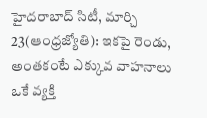హైదరాబాద్ సిటీ, మార్చి 23(ఆంధ్రజ్యోతి): ఇకపై రెండు, అంతకంటే ఎక్కువ వాహనాలు ఒకే వ్యక్తి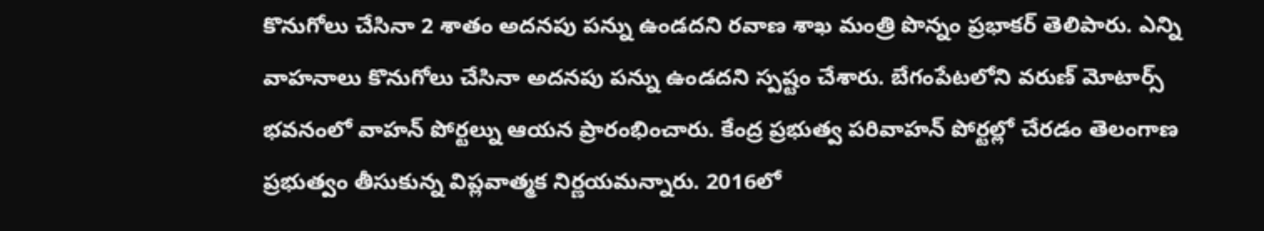కొనుగోలు చేసినా 2 శాతం అదనపు పన్ను ఉండదని రవాణ శాఖ మంత్రి పొన్నం ప్రభాకర్ తెలిపారు. ఎన్ని వాహనాలు కొనుగోలు చేసినా అదనపు పన్ను ఉండదని స్పష్టం చేశారు. బేగంపేటలోని వరుణ్ మోటార్స్ భవనంలో వాహన్ పోర్టల్ను ఆయన ప్రారంభించారు. కేంద్ర ప్రభుత్వ పరివాహన్ పోర్టల్లో చేరడం తెలంగాణ ప్రభుత్వం తీసుకున్న విప్లవాత్మక నిర్ణయమన్నారు. 2016లో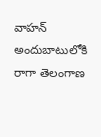వాహన్ అందుబాటులోకి రాగా తెలంగాణ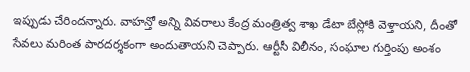ఇప్పుడు చేరిందన్నారు. వాహన్తో అన్ని వివరాలు కేంద్ర మంత్రిత్వ శాఖ డేటా బేస్లోకి వెళ్తాయని, దీంతో సేవలు మరింత పారదర్శకంగా అందుతాయని చెప్పారు. ఆర్టీసీ విలీనం, సంఘాల గుర్తింపు అంశం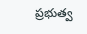ప్రభుత్వ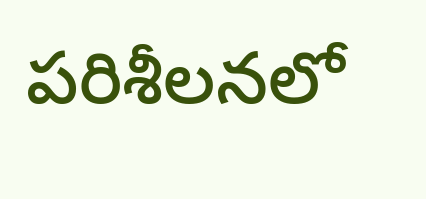పరిశీలనలో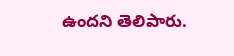ఉందని తెలిపారు.